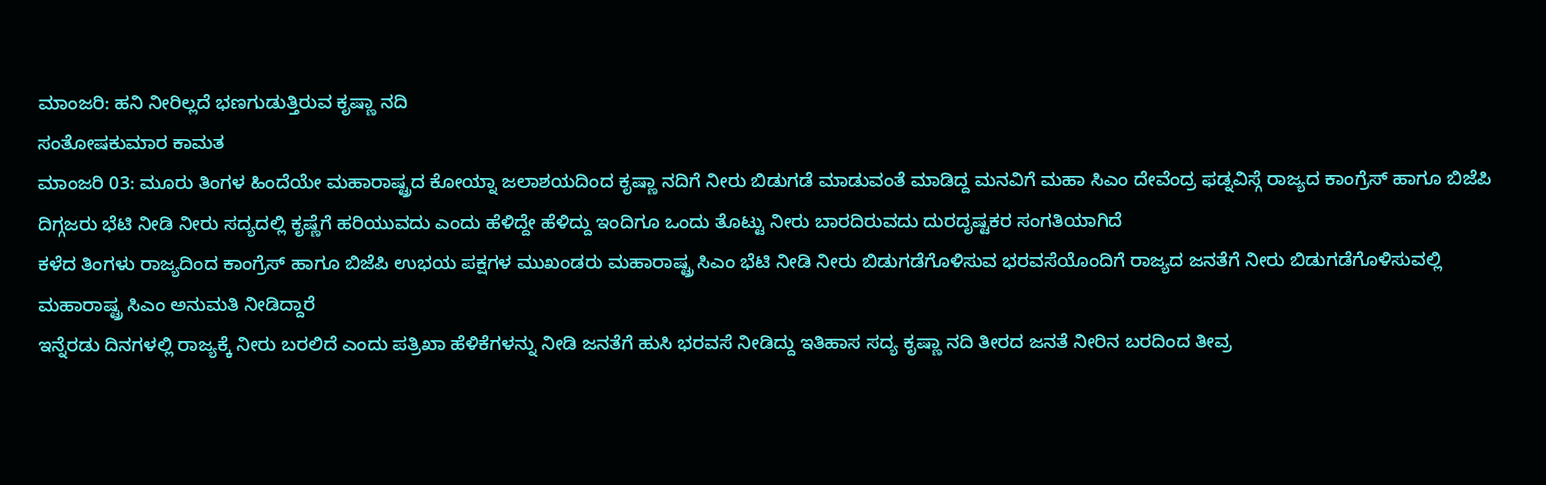ಮಾಂಜರಿ: ಹನಿ ನೀರಿಲ್ಲದೆ ಭಣಗುಡುತ್ತಿರುವ ಕೃಷ್ಣಾ ನದಿ
ಸಂತೋಷಕುಮಾರ ಕಾಮತ
ಮಾಂಜರಿ 03: ಮೂರು ತಿಂಗಳ ಹಿಂದೆಯೇ ಮಹಾರಾಷ್ಟ್ರದ ಕೋಯ್ನಾ ಜಲಾಶಯದಿಂದ ಕೃಷ್ಣಾ ನದಿಗೆ ನೀರು ಬಿಡುಗಡೆ ಮಾಡುವಂತೆ ಮಾಡಿದ್ದ ಮನವಿಗೆ ಮಹಾ ಸಿಎಂ ದೇವೆಂದ್ರ ಫಡ್ನವಿಸ್ಗೆ ರಾಜ್ಯದ ಕಾಂಗ್ರೆಸ್ ಹಾಗೂ ಬಿಜೆಪಿ ದಿಗ್ಗಜರು ಭೆಟಿ ನೀಡಿ ನೀರು ಸದ್ಯದಲ್ಲಿ ಕೃಷ್ಣೆಗೆ ಹರಿಯುವದು ಎಂದು ಹೆಳಿದ್ದೇ ಹೆಳಿದ್ದು ಇಂದಿಗೂ ಒಂದು ತೊಟ್ಟು ನೀರು ಬಾರದಿರುವದು ದುರದೃಷ್ಟಕರ ಸಂಗತಿಯಾಗಿದೆ
ಕಳೆದ ತಿಂಗಳು ರಾಜ್ಯದಿಂದ ಕಾಂಗ್ರೆಸ್ ಹಾಗೂ ಬಿಜೆಪಿ ಉಭಯ ಪಕ್ಷಗಳ ಮುಖಂಡರು ಮಹಾರಾಷ್ಟ್ರ ಸಿಎಂ ಭೆಟಿ ನೀಡಿ ನೀರು ಬಿಡುಗಡೆಗೊಳಿಸುವ ಭರವಸೆಯೊಂದಿಗೆ ರಾಜ್ಯದ ಜನತೆಗೆ ನೀರು ಬಿಡುಗಡೆಗೊಳಿಸುವಲ್ಲಿ ಮಹಾರಾಷ್ಟ್ರ ಸಿಎಂ ಅನುಮತಿ ನೀಡಿದ್ದಾರೆ
ಇನ್ನೆರಡು ದಿನಗಳಲ್ಲಿ ರಾಜ್ಯಕ್ಕೆ ನೀರು ಬರಲಿದೆ ಎಂದು ಪತ್ರಿಖಾ ಹೆಳಿಕೆಗಳನ್ನು ನೀಡಿ ಜನತೆಗೆ ಹುಸಿ ಭರವಸೆ ನೀಡಿದ್ದು ಇತಿಹಾಸ ಸದ್ಯ ಕೃಷ್ಣಾ ನದಿ ತೀರದ ಜನತೆ ನೀರಿನ ಬರದಿಂದ ತೀವ್ರ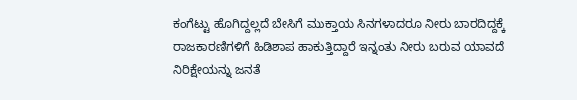ಕಂಗೆಟ್ಟು ಹೊಗಿದ್ದಲ್ಲದೆ ಬೇಸಿಗೆ ಮುಕ್ತಾಯ ಸಿನಗಳಾದರೂ ನೀರು ಬಾರದಿದ್ದಕ್ಕೆ ರಾಜಕಾರಣಿಗಳಿಗೆ ಹಿಡಿಶಾಪ ಹಾಕುತ್ತಿದ್ದಾರೆ ಇನ್ನಂತು ನೀರು ಬರುವ ಯಾವದೆ ನಿರಿಕ್ಷೇಯನ್ನು ಜನತೆ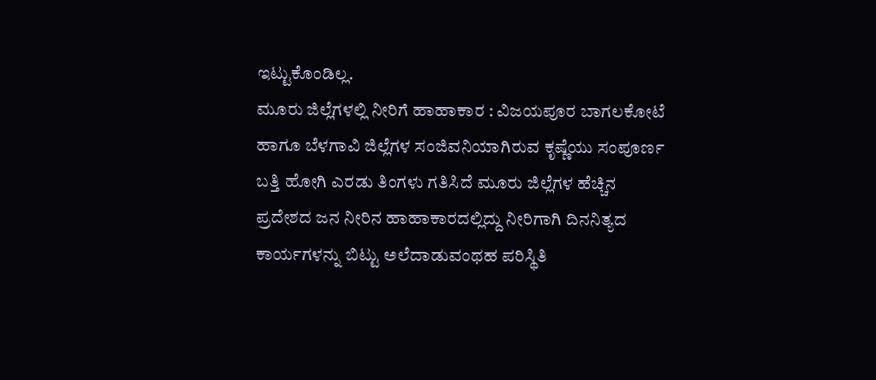ಇಟ್ಟುಕೊಂಡಿಲ್ಲ.
ಮೂರು ಜಿಲ್ಲೆಗಳಲ್ಲಿ ನೀರಿಗೆ ಹಾಹಾಕಾರ : ವಿಜಯಪೂರ ಬಾಗಲಕೋಟೆ ಹಾಗೂ ಬೆಳಗಾವಿ ಜಿಲ್ಲೆಗಳ ಸಂಜಿವನಿಯಾಗಿರುವ ಕೃಷ್ಣೆಯು ಸಂಪೂರ್ಣ ಬತ್ತಿ ಹೋಗಿ ಎರಡು ತಿಂಗಳು ಗತಿಸಿದೆ ಮೂರು ಜಿಲ್ಲೆಗಳ ಹೆಚ್ಚಿನ ಪ್ರದೇಶದ ಜನ ನೀರಿನ ಹಾಹಾಕಾರದಲ್ಲಿದ್ದು ನೀರಿಗಾಗಿ ದಿನನಿತ್ಯದ ಕಾರ್ಯಗಳನ್ನು ಬಿಟ್ಟು ಅಲೆದಾಡುವಂಥಹ ಪರಿಸ್ಥಿತಿ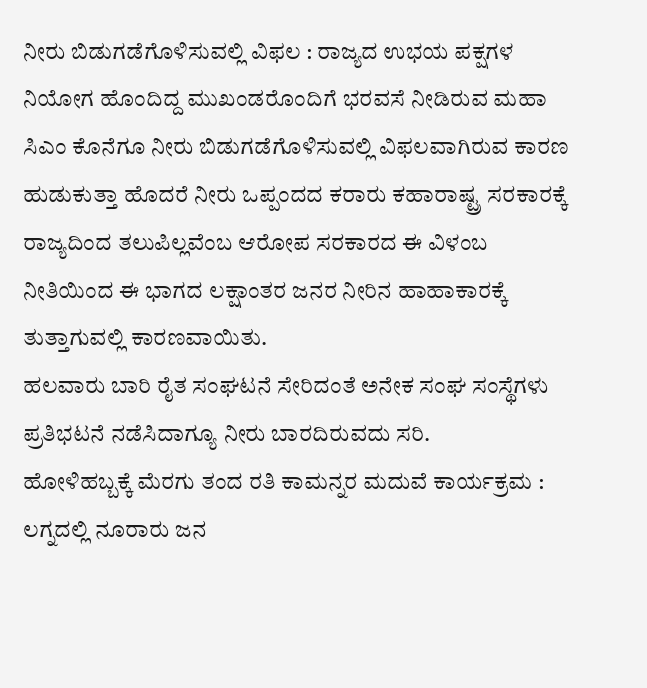ನೀರು ಬಿಡುಗಡೆಗೊಳಿಸುವಲ್ಲಿ ವಿಫಲ : ರಾಜ್ಯದ ಉಭಯ ಪಕ್ಷಗಳ ನಿಯೋಗ ಹೊಂದಿದ್ದ ಮುಖಂಡರೊಂದಿಗೆ ಭರವಸೆ ನೀಡಿರುವ ಮಹಾ ಸಿಎಂ ಕೊನೆಗೂ ನೀರು ಬಿಡುಗಡೆಗೊಳಿಸುವಲ್ಲಿ ವಿಫಲವಾಗಿರುವ ಕಾರಣ ಹುಡುಕುತ್ತಾ ಹೊದರೆ ನೀರು ಒಪ್ಪಂದದ ಕರಾರು ಕಹಾರಾಷ್ಟ್ರ ಸರಕಾರಕ್ಕೆ ರಾಜ್ಯದಿಂದ ತಲುಪಿಲ್ಲವೆಂಬ ಆರೋಪ ಸರಕಾರದ ಈ ವಿಳಂಬ ನೀತಿಯಿಂದ ಈ ಭಾಗದ ಲಕ್ಷಾಂತರ ಜನರ ನೀರಿನ ಹಾಹಾಕಾರಕ್ಕೆ ತುತ್ತಾಗುವಲ್ಲಿ ಕಾರಣವಾಯಿತು.
ಹಲವಾರು ಬಾರಿ ರೈತ ಸಂಘಟನೆ ಸೇರಿದಂತೆ ಅನೇಕ ಸಂಘ ಸಂಸ್ಥೆಗಳು ಪ್ರತಿಭಟನೆ ನಡೆಸಿದಾಗ್ಯೂ ನೀರು ಬಾರದಿರುವದು ಸರಿ.
ಹೋಳಿಹಬ್ಬಕ್ಕೆ ಮೆರಗು ತಂದ ರತಿ ಕಾಮನ್ನರ ಮದುವೆ ಕಾರ್ಯಕ್ರಮ : ಲಗ್ನದಲ್ಲಿ ನೂರಾರು ಜನ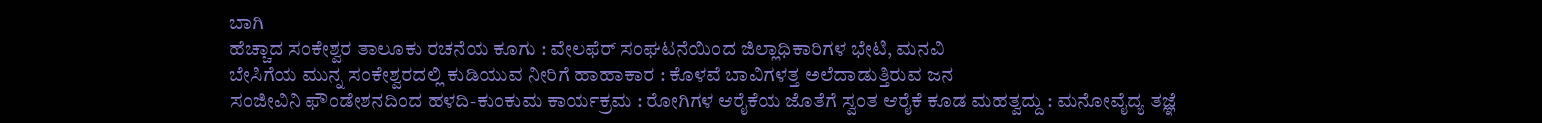ಬಾಗಿ
ಹೆಚ್ಚಾದ ಸಂಕೇಶ್ವರ ತಾಲೂಕು ರಚನೆಯ ಕೂಗು : ವೇಲಫೆರ್ ಸಂಘಟನೆಯಿಂದ ಜಿಲ್ಲಾಧಿಕಾರಿಗಳ ಭೇಟಿ, ಮನವಿ
ಬೇಸಿಗೆಯ ಮುನ್ನ ಸಂಕೇಶ್ವರದಲ್ಲಿ ಕುಡಿಯುವ ನೀರಿಗೆ ಹಾಹಾಕಾರ : ಕೊಳವೆ ಬಾವಿಗಳತ್ತ ಅಲೆದಾಡುತ್ತಿರುವ ಜನ
ಸಂಜೀವಿನಿ ಫೌಂಡೇಶನದಿಂದ ಹಳದಿ-ಕುಂಕುಮ ಕಾರ್ಯಕ್ರಮ : ರೋಗಿಗಳ ಆರೈಕೆಯ ಜೊತೆಗೆ ಸ್ವಂತ ಆರೈಕೆ ಕೂಡ ಮಹತ್ವದ್ದು : ಮನೋವೈದ್ಯ ತಜ್ಞೆ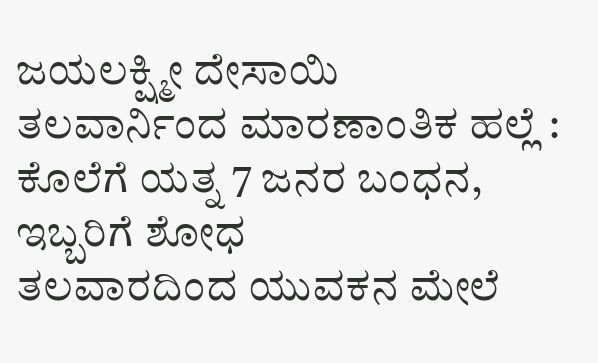ಜಯಲಕ್ಷ್ಮೀ ದೇಸಾಯಿ
ತಲವಾರ್ನಿಂದ ಮಾರಣಾಂತಿಕ ಹಲ್ಲೆ : ಕೊಲೆಗೆ ಯತ್ನ 7 ಜನರ ಬಂಧನ, ಇಬ್ಬರಿಗೆ ಶೋಧ
ತಲವಾರದಿಂದ ಯುವಕನ ಮೇಲೆ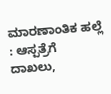ಮಾರಣಾಂತಿಕ ಹಲ್ಲೆ : ಆಸ್ಪತ್ರೆಗೆ ದಾಖಲು,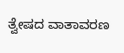ತ್ವೇಷದ ವಾತಾವರಣ